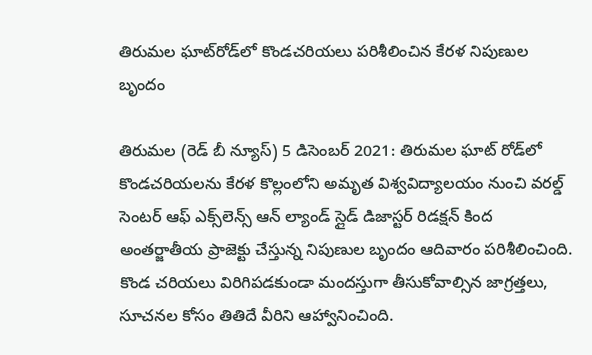తిరుమల ఘాట్‌రోడ్‌లో కొండచరియలు పరిశీలించిన కేరళ నిపుణుల బృందం

తిరుమల (రెడ్ బీ న్యూస్) 5 డిసెంబర్ 2021: తిరుమల ఘాట్‌ రోడ్‌లో కొండచరియలను కేరళ కొల్లంలోని అమృత విశ్వవిద్యాలయం నుంచి వరల్డ్‌ సెంటర్‌ ఆఫ్‌ ఎక్స్‌లెన్స్‌ ఆన్‌ ల్యాండ్‌ స్లైడ్‌ డిజాస్టర్‌ రిడక్షన్‌ కింద అంతర్జాతీయ ప్రాజెక్టు చేస్తున్న నిపుణుల బృందం ఆదివారం పరిశీలించింది. కొండ చరియలు విరిగిపడకుండా మందస్తుగా తీసుకోవాల్సిన జాగ్రత్తలు, సూచనల కోసం తితిదే వీరిని ఆహ్వానించింది.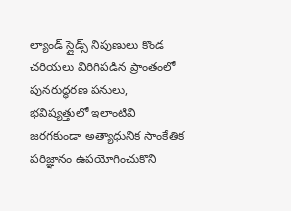ల్యాండ్‌ స్లైడ్స్‌ నిపుణులు కొండ చరియలు విరిగిపడిన ప్రాంతంలో పునరుద్ధరణ పనులు, భవిష్యత్తులో ఇలాంటివి జరగకుండా అత్యాధునిక సాంకేతిక పరిజ్ఞానం ఉపయోగించుకొని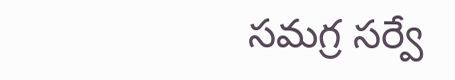సమగ్ర సర్వే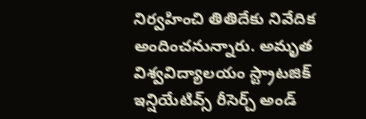నిర్వహించి తితిదేకు నివేదిక అందించనున్నారు. అమృత విశ్వవిద్యాలయం స్ట్రాటజిక్‌ ఇన్షియేటివ్స్‌ రీసెర్చ్‌ అండ్‌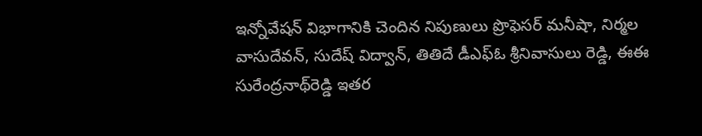ఇన్నోవేషన్‌ విభాగానికి చెందిన నిపుణులు ప్రొఫెసర్‌ మనీషా, నిర్మల వాసుదేవన్‌, సుదేష్‌ విద్వాన్‌, తితిదే డీఎఫ్‌ఓ శ్రీనివాసులు రెడ్డి, ఈఈ సురేంద్రనాథ్‌రెడ్డి ఇతర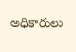అధికారులు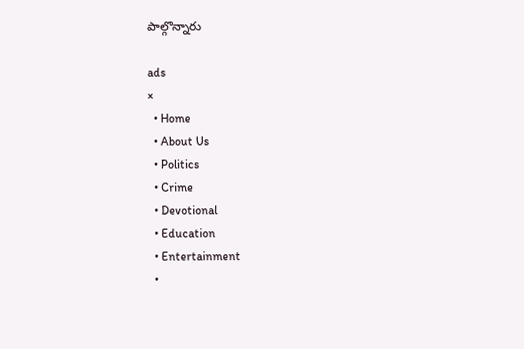పాల్గొన్నారు

ads
×
  • Home
  • About Us
  • Politics
  • Crime
  • Devotional
  • Education
  • Entertainment
  •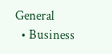General
  • Business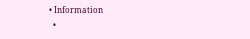• Information
  •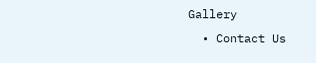Gallery
  • Contact Us